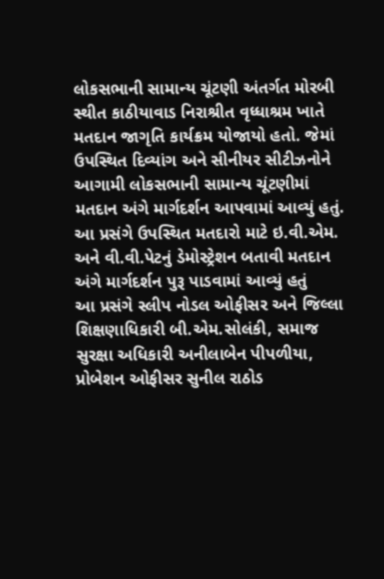લોકસભાની સામાન્ય ચૂંટણી અંતર્ગત મોરબી સ્થીત કાઠીયાવાડ નિરાશ્રીત વૃધ્ધાશ્રમ ખાતે મતદાન જાગૃતિ કાર્યક્રમ યોજાયો હતો. જેમાં ઉપસ્થિત દિવ્યાંગ અને સીનીયર સીટીઝનોને આગામી લોકસભાની સામાન્ય ચૂંટણીમાં મતદાન અંગે માર્ગદર્શન આપવામાં આવ્યું હતું. આ પ્રસંગે ઉપસ્થિત મતદારો માટે ઇ.વી.એમ. અને વી.વી.પેટનું ડેમોસ્ટ્રેશન બતાવી મતદાન અંગે માર્ગદર્શન પુરૂ પાડવામાં આવ્યું હતું
આ પ્રસંગે સ્લીપ નોડલ ઓફીસર અને જિલ્લા શિક્ષણાધિકારી બી.એમ.સોલંકી, સમાજ સુરક્ષા અધિકારી અનીલાબેન પીપળીયા, પ્રોબેશન ઓફીસર સુનીલ રાઠોડ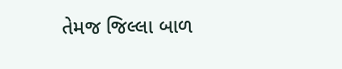તેમજ જિલ્લા બાળ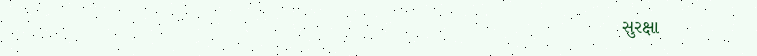સુરક્ષા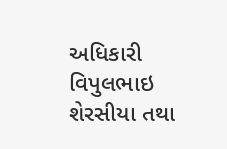અધિકારી વિપુલભાઇ શેરસીયા તથા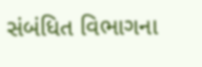સંબંધિત વિભાગના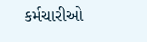કર્મચારીઓ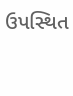ઉપસ્થિત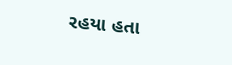રહયા હતા